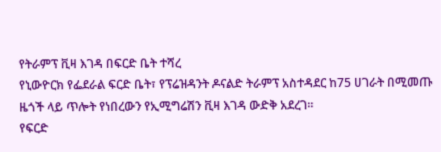የትራምፕ ቪዛ እገዳ በፍርድ ቤት ተሻረ
የኒውዮርክ የፌደራል ፍርድ ቤት፣ የፕሬዝዳንት ዶናልድ ትራምፕ አስተዳደር ከ75 ሀገራት በሚመጡ ዜጎች ላይ ጥሎት የነበረውን የኢሚግሬሽን ቪዛ እገዳ ውድቅ አደረገ።
የፍርድ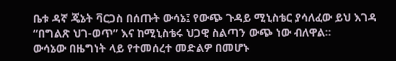ቤቱ ዳኛ ጄኔት ቫርጋስ በሰጡት ውሳኔ፤ የውጭ ጉዳይ ሚኒስቴር ያሳለፈው ይህ እገዳ “በግልጽ ህገ-ወጥ” እና ከሚኒስቴሩ ህጋዊ ስልጣን ውጭ ነው ብለዋል።
ውሳኔው በዜግነት ላይ የተመሰረተ መድልዎ በመሆኑ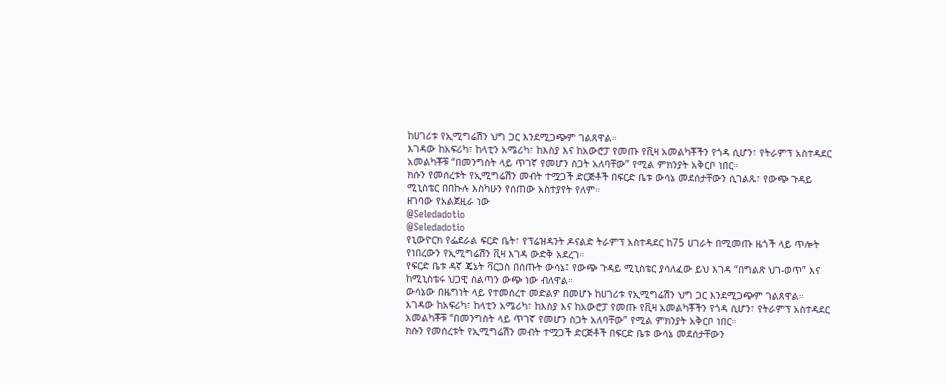ከሀገሪቱ የኢሚግሬሽን ህግ ጋር እንደሚጋጭም ገልጸዋል።
እገዳው ከአፍሪካ፣ ከላቲን አሜሪካ፣ ከእስያ እና ከአውሮፓ የመጡ የቪዛ አመልካቾችን የጎዳ ሲሆን፣ የትራምፕ አስተዳደር አመልካቾቹ “በመንግስት ላይ ጥገኛ የመሆን ስጋት አለባቸው” የሚል ምክንያት አቅርቦ ነበር።
ክሱን የመሰረቱት የኢሚግሬሽን መብት ተሟጋች ድርጅቶች በፍርድ ቤቱ ውሳኔ መደሰታቸውን ሲገልጹ፣ የውጭ ጉዳይ ሚኒስቴር በበኩሉ እስካሁን የሰጠው አስተያየት የለም።
ዘገባው የአልጀዚራ ነው
@Seledadotio
@Seledadotio
የኒውዮርክ የፌደራል ፍርድ ቤት፣ የፕሬዝዳንት ዶናልድ ትራምፕ አስተዳደር ከ75 ሀገራት በሚመጡ ዜጎች ላይ ጥሎት የነበረውን የኢሚግሬሽን ቪዛ እገዳ ውድቅ አደረገ።
የፍርድ ቤቱ ዳኛ ጄኔት ቫርጋስ በሰጡት ውሳኔ፤ የውጭ ጉዳይ ሚኒስቴር ያሳለፈው ይህ እገዳ “በግልጽ ህገ-ወጥ” እና ከሚኒስቴሩ ህጋዊ ስልጣን ውጭ ነው ብለዋል።
ውሳኔው በዜግነት ላይ የተመሰረተ መድልዎ በመሆኑ ከሀገሪቱ የኢሚግሬሽን ህግ ጋር እንደሚጋጭም ገልጸዋል።
እገዳው ከአፍሪካ፣ ከላቲን አሜሪካ፣ ከእስያ እና ከአውሮፓ የመጡ የቪዛ አመልካቾችን የጎዳ ሲሆን፣ የትራምፕ አስተዳደር አመልካቾቹ “በመንግስት ላይ ጥገኛ የመሆን ስጋት አለባቸው” የሚል ምክንያት አቅርቦ ነበር።
ክሱን የመሰረቱት የኢሚግሬሽን መብት ተሟጋች ድርጅቶች በፍርድ ቤቱ ውሳኔ መደሰታቸውን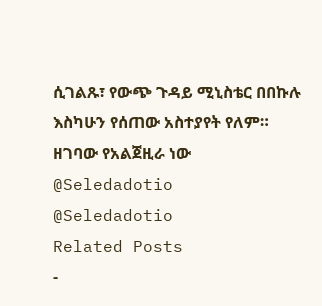ሲገልጹ፣ የውጭ ጉዳይ ሚኒስቴር በበኩሉ እስካሁን የሰጠው አስተያየት የለም።
ዘገባው የአልጀዚራ ነው
@Seledadotio
@Seledadotio
Related Posts
-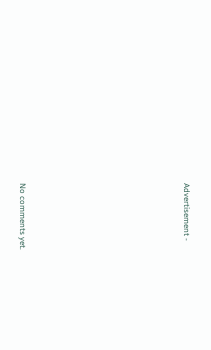Advertisement -









No comments yet.